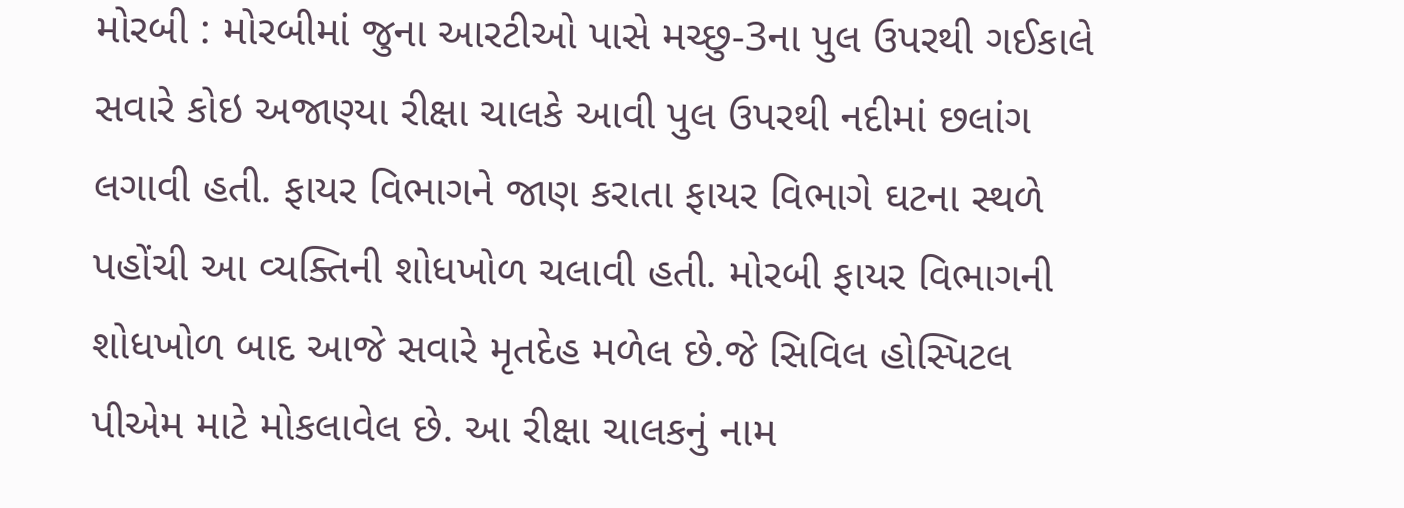મોરબી : મોરબીમાં જુના આરટીઓ પાસે મચ્છુ-3ના પુલ ઉપરથી ગઈકાલે સવારે કોઇ અજાણ્યા રીક્ષા ચાલકે આવી પુલ ઉપરથી નદીમાં છલાંગ લગાવી હતી. ફાયર વિભાગને જાણ કરાતા ફાયર વિભાગે ઘટના સ્થળે પહોંચી આ વ્યક્તિની શોધખોળ ચલાવી હતી. મોરબી ફાયર વિભાગની શોધખોળ બાદ આજે સવારે મૃતદેહ મળેલ છે.જે સિવિલ હોસ્પિટલ પીએમ માટે મોકલાવેલ છે. આ રીક્ષા ચાલકનું નામ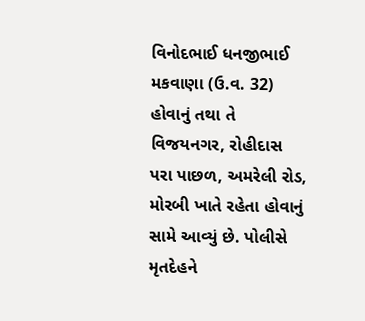વિનોદભાઈ ધનજીભાઈ મકવાણા (ઉ.વ. 32) હોવાનું તથા તે વિજયનગર, રોહીદાસ પરા પાછળ, અમરેલી રોડ, મોરબી ખાતે રહેતા હોવાનું સામે આવ્યું છે. પોલીસે મૃતદેહને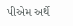પીએમ અર્થે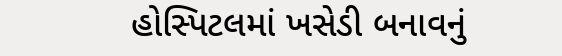હોસ્પિટલમાં ખસેડી બનાવનું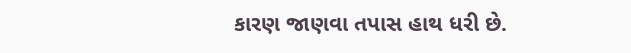કારણ જાણવા તપાસ હાથ ધરી છે.